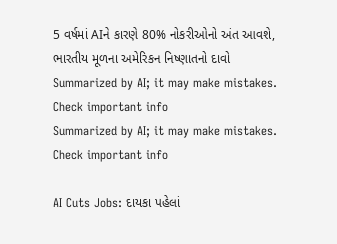5 વર્ષમાં AIને કારણે 80% નોકરીઓનો અંત આવશે, ભારતીય મૂળના અમેરિકન નિષ્ણાતનો દાવો
Summarized by AI; it may make mistakes. Check important info
Summarized by AI; it may make mistakes. Check important info

AI Cuts Jobs: દાયકા પહેલાં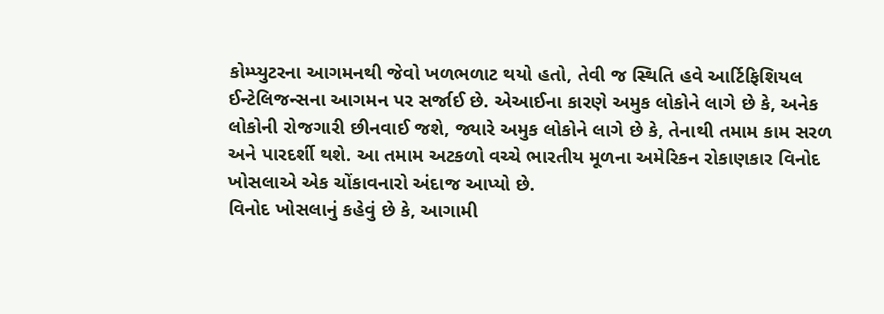કોમ્પ્યુટરના આગમનથી જેવો ખળભળાટ થયો હતો, તેવી જ સ્થિતિ હવે આર્ટિફિશિયલ ઈન્ટેલિજન્સના આગમન પર સર્જાઈ છે. એઆઈના કારણે અમુક લોકોને લાગે છે કે, અનેક લોકોની રોજગારી છીનવાઈ જશે, જ્યારે અમુક લોકોને લાગે છે કે, તેનાથી તમામ કામ સરળ અને પારદર્શી થશે. આ તમામ અટકળો વચ્ચે ભારતીય મૂળના અમેરિકન રોકાણકાર વિનોદ ખોસલાએ એક ચોંકાવનારો અંદાજ આપ્યો છે.
વિનોદ ખોસલાનું કહેવું છે કે, આગામી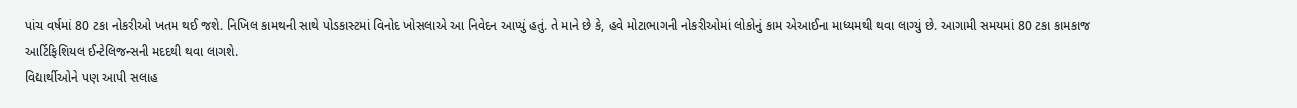પાંચ વર્ષમાં 80 ટકા નોકરીઓ ખતમ થઈ જશે. નિખિલ કામથની સાથે પોડકાસ્ટમાં વિનોદ ખોસલાએ આ નિવેદન આપ્યું હતું. તે માને છે કે, હવે મોટાભાગની નોકરીઓમાં લોકોનું કામ એઆઈના માધ્યમથી થવા લાગ્યું છે. આગામી સમયમાં 80 ટકા કામકાજ આર્ટિફિશિયલ ઈન્ટેલિજન્સની મદદથી થવા લાગશે.
વિદ્યાર્થીઓને પણ આપી સલાહ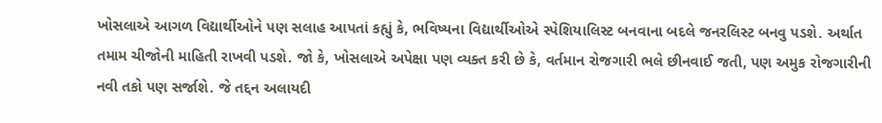ખોસલાએ આગળ વિદ્યાર્થીઓને પણ સલાહ આપતાં કહ્યું કે, ભવિષ્યના વિદ્યાર્થીઓએ સ્પેશિયાલિસ્ટ બનવાના બદલે જનરલિસ્ટ બનવુ પડશે. અર્થાત તમામ ચીજોની માહિતી રાખવી પડશે. જો કે, ખોસલાએ અપેક્ષા પણ વ્યક્ત કરી છે કે, વર્તમાન રોજગારી ભલે છીનવાઈ જતી, પણ અમુક રોજગારીની નવી તકો પણ સર્જાશે. જે તદ્દન અલાયદી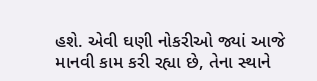હશે. એવી ઘણી નોકરીઓ જ્યાં આજે માનવી કામ કરી રહ્યા છે, તેના સ્થાને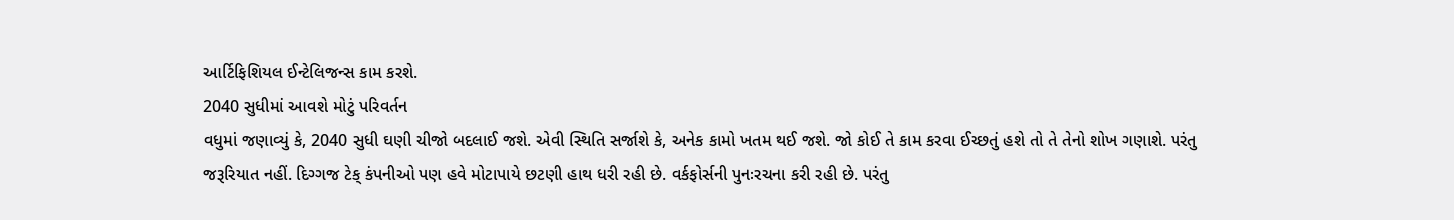આર્ટિફિશિયલ ઈન્ટેલિજન્સ કામ કરશે.
2040 સુધીમાં આવશે મોટું પરિવર્તન
વધુમાં જણાવ્યું કે, 2040 સુધી ઘણી ચીજો બદલાઈ જશે. એવી સ્થિતિ સર્જાશે કે, અનેક કામો ખતમ થઈ જશે. જો કોઈ તે કામ કરવા ઈચ્છતું હશે તો તે તેનો શોખ ગણાશે. પરંતુ જરૂરિયાત નહીં. દિગ્ગજ ટેક્ કંપનીઓ પણ હવે મોટાપાયે છટણી હાથ ધરી રહી છે. વર્કફોર્સની પુનઃરચના કરી રહી છે. પરંતુ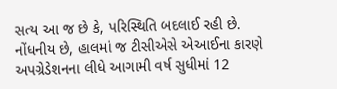સત્ય આ જ છે કે, પરિસ્થિતિ બદલાઈ રહી છે. નોંધનીય છે, હાલમાં જ ટીસીએસે એઆઈના કારણે અપગ્રેડેશનના લીધે આગામી વર્ષ સુધીમાં 12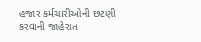હજાર કર્મચારીઓની છટણી કરવાની જાહેરાત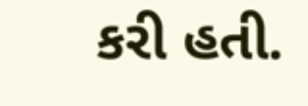કરી હતી.